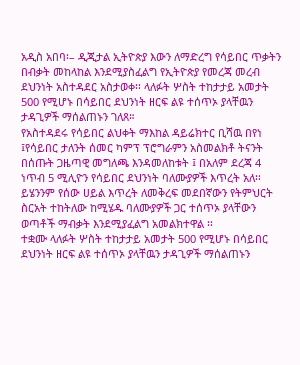አዲስ አበባ፡– ዲጂታል ኢትዮጵያ እውን ለማድረግ የሳይበር ጥቃትን በብቃት መከላከል እንደሚያስፈልግ የኢትዮጵያ የመረጃ መረብ ደህንነት አስተዳደር አስታወቀ፡፡ ላለፉት ሦስት ተከታታይ አመታት 500 የሚሆኑ በሳይበር ደህንነት ዘርፍ ልዩ ተሰጥኦ ያላቸዉን ታዳጊዎች ማሰልጠኑን ገለጸ።
የአስተዳደሩ የሳይበር ልህቀት ማእከል ዳይሬክተር ቢሻዉ በየነ ፤የሳይበር ታለንት ሰመር ካምፕ ፕሮግራምን አስመልክቶ ትናንት በሰጡት ጋዜጣዊ መግለጫ እንዳመለከቱት ፤ በአለም ደረጃ 4 ነጥብ 5 ሚሊዮን የሳይበር ደህንነት ባለሙያዎች እጥረት አለ፡፡
ይሄንንም የሰው ሀይል እጥረት ለመቅረፍ መደበኛውን የትምህርት ስርአት ተከትለው ከሚሄዱ ባለሙያዎች ጋር ተሰጥኦ ያላቸውን ወጣቶች ማብቃት እንደሚያፈልግ አመልክተዋል ፡፡
ተቋሙ ላለፉት ሦስት ተከታታይ አመታት 500 የሚሆኑ በሳይበር ደህንነት ዘርፍ ልዩ ተሰጥኦ ያላቸዉን ታዳጊዎች ማሰልጠኑን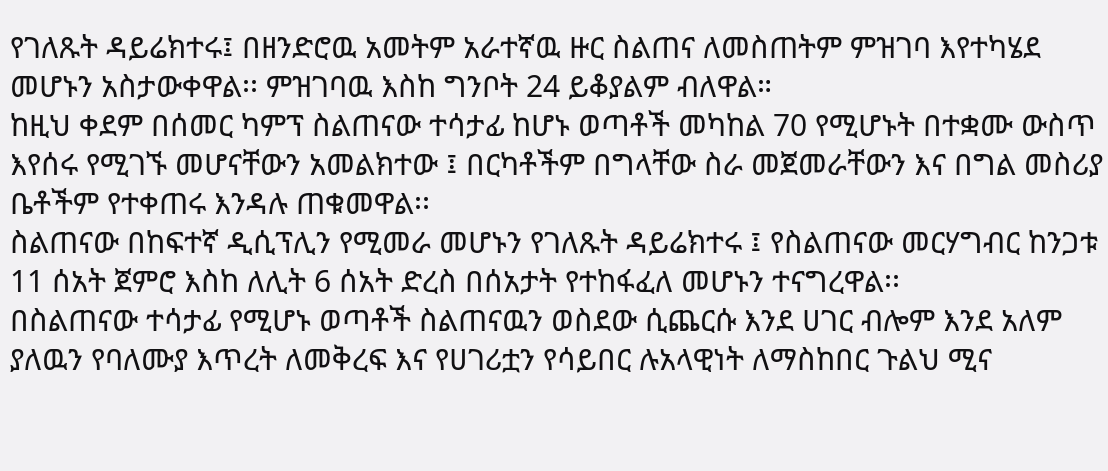የገለጹት ዳይሬክተሩ፤ በዘንድሮዉ አመትም አራተኛዉ ዙር ስልጠና ለመስጠትም ምዝገባ እየተካሄደ መሆኑን አስታውቀዋል፡፡ ምዝገባዉ እስከ ግንቦት 24 ይቆያልም ብለዋል።
ከዚህ ቀደም በሰመር ካምፕ ስልጠናው ተሳታፊ ከሆኑ ወጣቶች መካከል 70 የሚሆኑት በተቋሙ ውስጥ እየሰሩ የሚገኙ መሆናቸውን አመልክተው ፤ በርካቶችም በግላቸው ስራ መጀመራቸውን እና በግል መስሪያ ቤቶችም የተቀጠሩ እንዳሉ ጠቁመዋል፡፡
ስልጠናው በከፍተኛ ዲሲፕሊን የሚመራ መሆኑን የገለጹት ዳይሬክተሩ ፤ የስልጠናው መርሃግብር ከንጋቱ 11 ሰአት ጀምሮ እስከ ለሊት 6 ሰአት ድረስ በሰአታት የተከፋፈለ መሆኑን ተናግረዋል፡፡
በስልጠናው ተሳታፊ የሚሆኑ ወጣቶች ስልጠናዉን ወስደው ሲጨርሱ እንደ ሀገር ብሎም እንደ አለም ያለዉን የባለሙያ እጥረት ለመቅረፍ እና የሀገሪቷን የሳይበር ሉአላዊነት ለማስከበር ጉልህ ሚና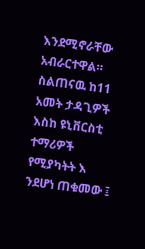እንደሚኖራቸው አብራርተዋል።
ስልጠናዉ ከ11 አመት ታዳጊዎች እስከ ዩኒቨርስቲ ተማሪዎች የሚያካትት እ ንደሆነ ጠቁመው ፤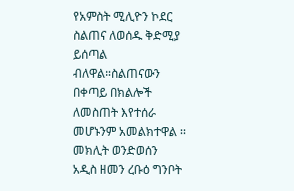የአምስት ሚሊዮን ኮደር ስልጠና ለወሰዱ ቅድሚያ ይሰጣል ብለዋል።ስልጠናውን በቀጣይ በክልሎች ለመስጠት እየተሰራ መሆኑንም አመልክተዋል ፡፡
መክሊት ወንድወሰን
አዲስ ዘመን ረቡዕ ግንቦት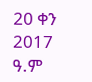20 ቀን 2017 ዓ.ም